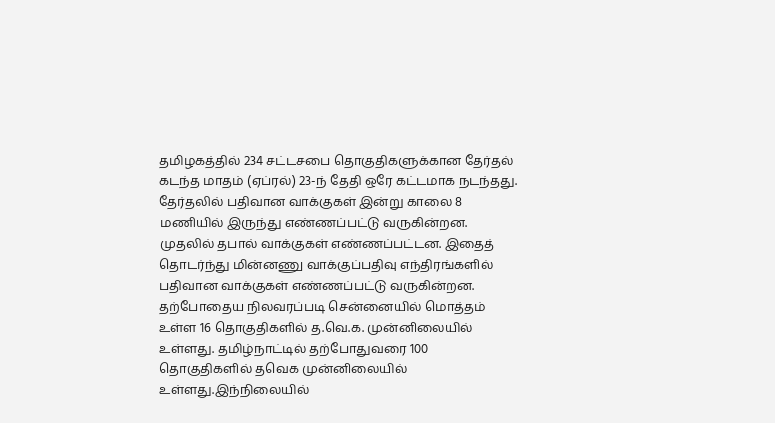தமிழகத்தில் 234 சட்டசபை தொகுதிகளுக்கான தேர்தல் கடந்த மாதம் (ஏப்ரல்) 23-ந் தேதி ஒரே கட்டமாக நடந்தது. தேர்தலில் பதிவான வாக்குகள் இன்று காலை 8 மணியில் இருந்து எண்ணப்பட்டு வருகின்றன.
முதலில் தபால் வாக்குகள் எண்ணப்பட்டன. இதைத் தொடர்ந்து மின்னணு வாக்குப்பதிவு எந்திரங்களில் பதிவான வாக்குகள் எண்ணப்பட்டு வருகின்றன.
தற்போதைய நிலவரப்படி சென்னையில் மொத்தம் உள்ள 16 தொகுதிகளில் த.வெ.க. முன்னிலையில் உள்ளது. தமிழ்நாட்டில் தற்போதுவரை 100 தொகுதிகளில் தவெக முன்னிலையில் உள்ளது.இந்நிலையில்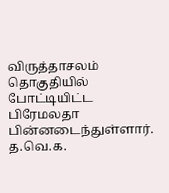விருத்தாசலம் தொகுதியில் போட்டியிட்ட பிரேமலதா பின்னடைந்துள்ளார். த.வெ.க.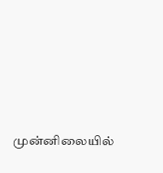முன்னிலையில்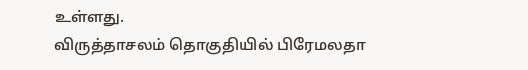உள்ளது.
விருத்தாசலம் தொகுதியில் பிரேமலதா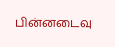பின்னடைவு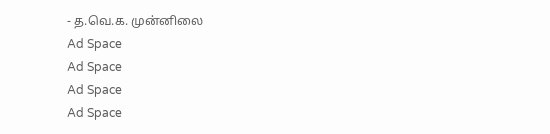- த.வெ.க. முன்னிலை
Ad Space
Ad Space
Ad Space
Ad Space